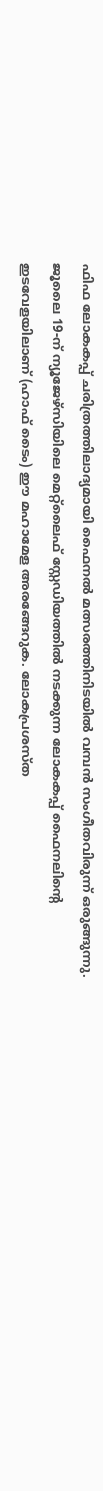ഫിഫ ലോകകപ്പ് ചരിത്രത്തിലാദ്യമായി ഫൈനൽ മത്സരത്തിനിടയിൽ വമ്പൻ സംഗീതവിരുന്ന് ഒരുങ്ങുന്നു. ജൂലൈ 19-ന് ന്യൂജേഴ്സിയിലെ മെറ്റ്ലൈഫ് സ്റ്റേഡിയത്തിൽ നടക്കുന്ന ലോകകപ്പ് ഫൈനലിന്റെ ഇടവേളയിലാണ് (ഹാഫ് ടൈം) ഈ മഹാമേള അരങ്ങേറുക. ലോകപ്രശസ്ത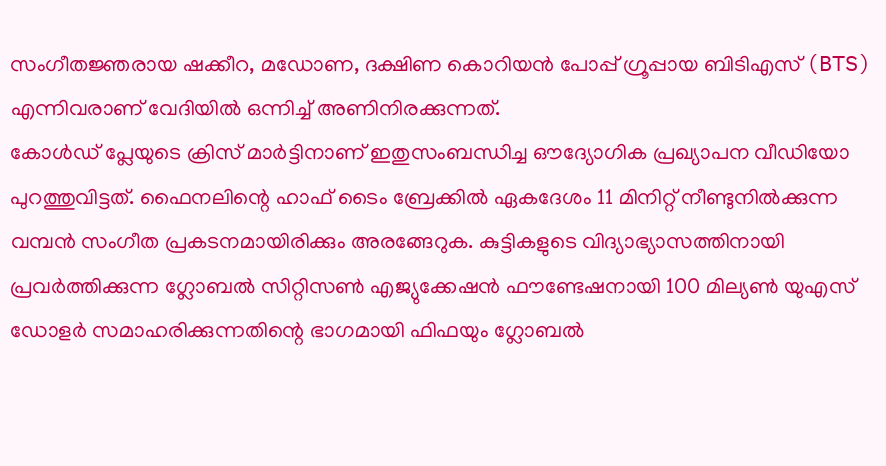സംഗീതജ്ഞരായ ഷക്കീറ, മഡോണ, ദക്ഷിണ കൊറിയൻ പോപ്പ് ഗ്രൂപ്പായ ബിടിഎസ് (BTS) എന്നിവരാണ് വേദിയിൽ ഒന്നിച്ച് അണിനിരക്കുന്നത്.
കോൾഡ് പ്ലേയുടെ ക്രിസ് മാർട്ടിനാണ് ഇതുസംബന്ധിച്ച ഔദ്യോഗിക പ്രഖ്യാപന വീഡിയോ പുറത്തുവിട്ടത്. ഫൈനലിന്റെ ഹാഫ് ടൈം ബ്രേക്കിൽ ഏകദേശം 11 മിനിറ്റ് നീണ്ടുനിൽക്കുന്ന വമ്പൻ സംഗീത പ്രകടനമായിരിക്കും അരങ്ങേറുക. കുട്ടികളുടെ വിദ്യാഭ്യാസത്തിനായി പ്രവർത്തിക്കുന്ന ഗ്ലോബൽ സിറ്റിസൺ എജ്യുക്കേഷൻ ഫൗണ്ടേഷനായി 100 മില്യൺ യുഎസ് ഡോളർ സമാഹരിക്കുന്നതിന്റെ ഭാഗമായി ഫിഫയും ഗ്ലോബൽ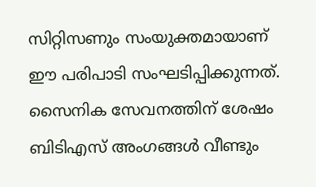സിറ്റിസണും സംയുക്തമായാണ് ഈ പരിപാടി സംഘടിപ്പിക്കുന്നത്.
സൈനിക സേവനത്തിന് ശേഷം ബിടിഎസ് അംഗങ്ങൾ വീണ്ടും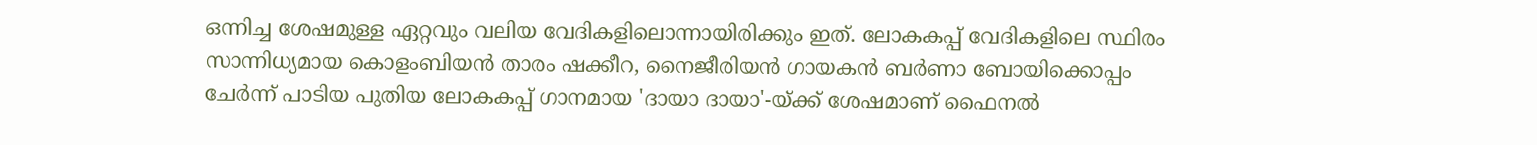ഒന്നിച്ച ശേഷമുള്ള ഏറ്റവും വലിയ വേദികളിലൊന്നായിരിക്കും ഇത്. ലോകകപ്പ് വേദികളിലെ സ്ഥിരം സാന്നിധ്യമായ കൊളംബിയൻ താരം ഷക്കീറ, നൈജീരിയൻ ഗായകൻ ബർണാ ബോയിക്കൊപ്പം ചേർന്ന് പാടിയ പുതിയ ലോകകപ്പ് ഗാനമായ 'ദായാ ദായാ'-യ്ക്ക് ശേഷമാണ് ഫൈനൽ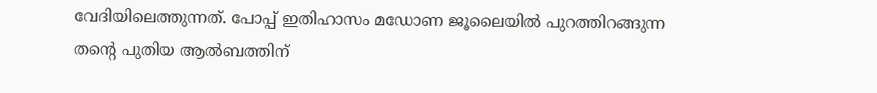വേദിയിലെത്തുന്നത്. പോപ്പ് ഇതിഹാസം മഡോണ ജൂലൈയിൽ പുറത്തിറങ്ങുന്ന തന്റെ പുതിയ ആൽബത്തിന്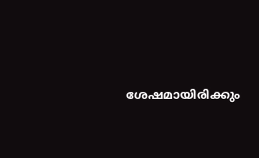ശേഷമായിരിക്കും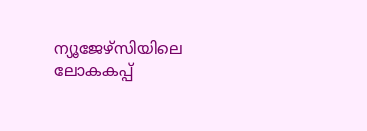ന്യൂജേഴ്സിയിലെ ലോകകപ്പ്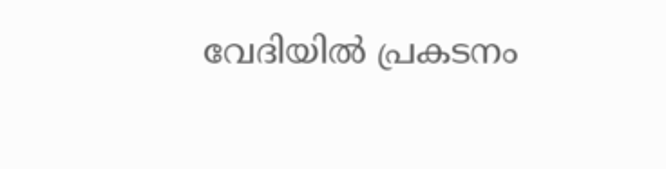വേദിയിൽ പ്രകടനം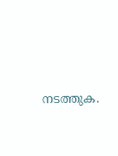നടത്തുക.